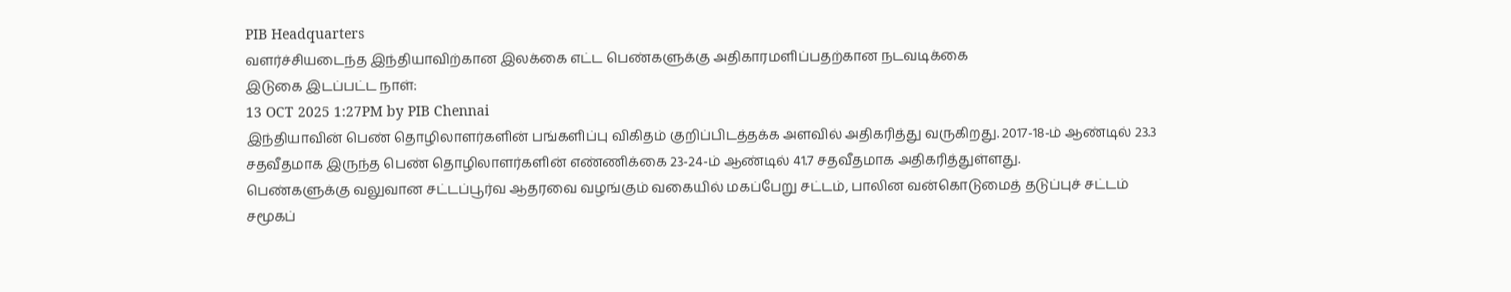PIB Headquarters
வளர்ச்சியடைந்த இந்தியாவிற்கான இலக்கை எட்ட பெண்களுக்கு அதிகாரமளிப்பதற்கான நடவடிக்கை
இடுகை இடப்பட்ட நாள்:
13 OCT 2025 1:27PM by PIB Chennai
இந்தியாவின் பெண் தொழிலாளர்களின் பங்களிப்பு விகிதம் குறிப்பிடத்தக்க அளவில் அதிகரித்து வருகிறது. 2017-18-ம் ஆண்டில் 23.3 சதவீதமாக இருந்த பெண் தொழிலாளர்களின் எண்ணிக்கை 23-24-ம் ஆண்டில் 41.7 சதவீதமாக அதிகரித்துள்ளது.
பெண்களுக்கு வலுவான சட்டப்பூர்வ ஆதரவை வழங்கும் வகையில் மகப்பேறு சட்டம், பாலின வன்கொடுமைத் தடுப்புச் சட்டம் சமூகப்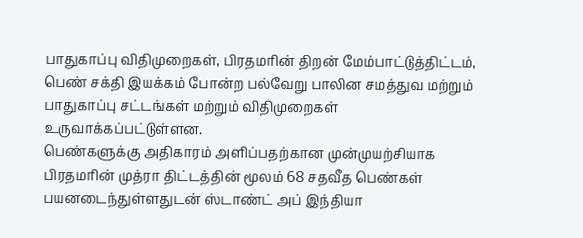பாதுகாப்பு விதிமுறைகள், பிரதமரின் திறன் மேம்பாட்டுத்திட்டம், பெண் சக்தி இயக்கம் போன்ற பல்வேறு பாலின சமத்துவ மற்றும் பாதுகாப்பு சட்டங்கள் மற்றும் விதிமுறைகள் உருவாக்கப்பட்டுள்ளன.
பெண்களுக்கு அதிகாரம் அளிப்பதற்கான முன்முயற்சியாக பிரதமரின் முத்ரா திட்டத்தின் மூலம் 68 சதவீத பெண்கள் பயனடைந்துள்ளதுடன் ஸ்டாண்ட் அப் இந்தியா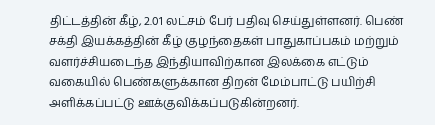திட்டத்தின் கீழ், 2.01 லட்சம் பேர் பதிவு செய்துள்ளனர். பெண் சக்தி இயக்கத்தின் கீழ் குழந்தைகள் பாதுகாப்பகம் மற்றும் வளர்ச்சியடைந்த இந்தியாவிற்கான இலக்கை எட்டும் வகையில் பெண்களுக்கான திறன் மேம்பாட்டு பயிற்சி அளிக்கப்பட்டு ஊக்குவிக்கப்படுகின்றனர்.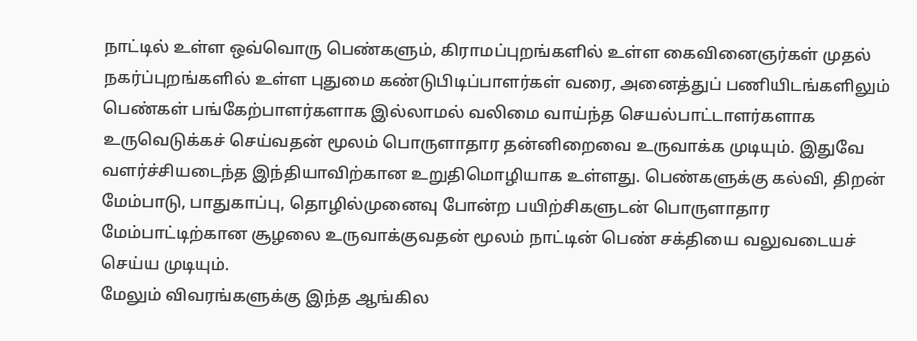நாட்டில் உள்ள ஒவ்வொரு பெண்களும், கிராமப்புறங்களில் உள்ள கைவினைஞர்கள் முதல் நகர்ப்புறங்களில் உள்ள புதுமை கண்டுபிடிப்பாளர்கள் வரை, அனைத்துப் பணியிடங்களிலும் பெண்கள் பங்கேற்பாளர்களாக இல்லாமல் வலிமை வாய்ந்த செயல்பாட்டாளர்களாக உருவெடுக்கச் செய்வதன் மூலம் பொருளாதார தன்னிறைவை உருவாக்க முடியும். இதுவே வளர்ச்சியடைந்த இந்தியாவிற்கான உறுதிமொழியாக உள்ளது. பெண்களுக்கு கல்வி, திறன் மேம்பாடு, பாதுகாப்பு, தொழில்முனைவு போன்ற பயிற்சிகளுடன் பொருளாதார மேம்பாட்டிற்கான சூழலை உருவாக்குவதன் மூலம் நாட்டின் பெண் சக்தியை வலுவடையச் செய்ய முடியும்.
மேலும் விவரங்களுக்கு இந்த ஆங்கில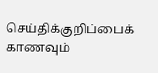செய்திக்குறிப்பைக் காணவும்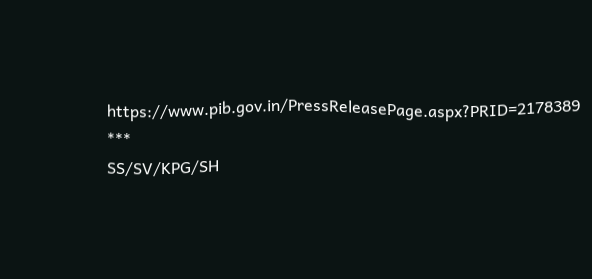https://www.pib.gov.in/PressReleasePage.aspx?PRID=2178389
***
SS/SV/KPG/SH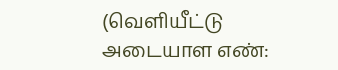(வெளியீட்டு அடையாள எண்: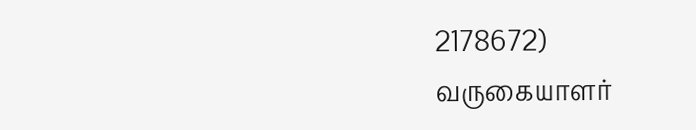2178672)
வருகையாளர்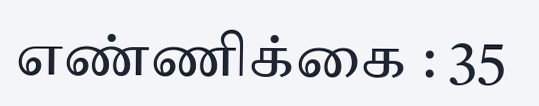எண்ணிக்கை : 35